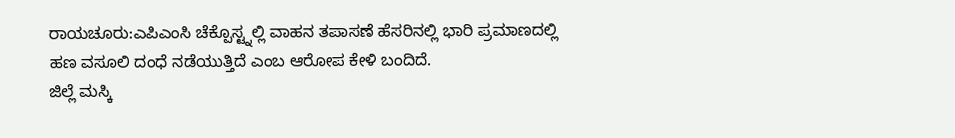ರಾಯಚೂರು:ಎಪಿಎಂಸಿ ಚೆಕ್ಪೊಸ್ಟ್ನಲ್ಲಿ ವಾಹನ ತಪಾಸಣೆ ಹೆಸರಿನಲ್ಲಿ ಭಾರಿ ಪ್ರಮಾಣದಲ್ಲಿ ಹಣ ವಸೂಲಿ ದಂಧೆ ನಡೆಯುತ್ತಿದೆ ಎಂಬ ಆರೋಪ ಕೇಳಿ ಬಂದಿದೆ.
ಜಿಲ್ಲೆ ಮಸ್ಕಿ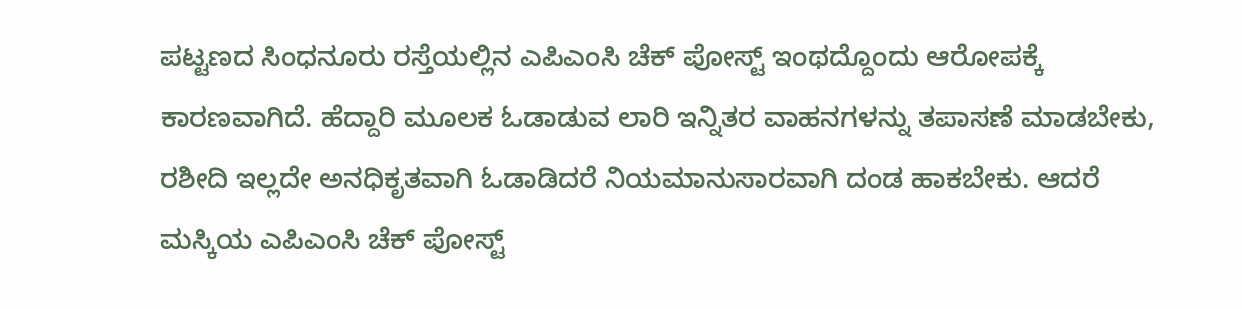ಪಟ್ಟಣದ ಸಿಂಧನೂರು ರಸ್ತೆಯಲ್ಲಿನ ಎಪಿಎಂಸಿ ಚೆಕ್ ಪೋಸ್ಟ್ ಇಂಥದ್ದೊಂದು ಆರೋಪಕ್ಕೆ ಕಾರಣವಾಗಿದೆ. ಹೆದ್ದಾರಿ ಮೂಲಕ ಓಡಾಡುವ ಲಾರಿ ಇನ್ನಿತರ ವಾಹನಗಳನ್ನು ತಪಾಸಣೆ ಮಾಡಬೇಕು, ರಶೀದಿ ಇಲ್ಲದೇ ಅನಧಿಕೃತವಾಗಿ ಓಡಾಡಿದರೆ ನಿಯಮಾನುಸಾರವಾಗಿ ದಂಡ ಹಾಕಬೇಕು. ಆದರೆ ಮಸ್ಕಿಯ ಎಪಿಎಂಸಿ ಚೆಕ್ ಪೋಸ್ಟ್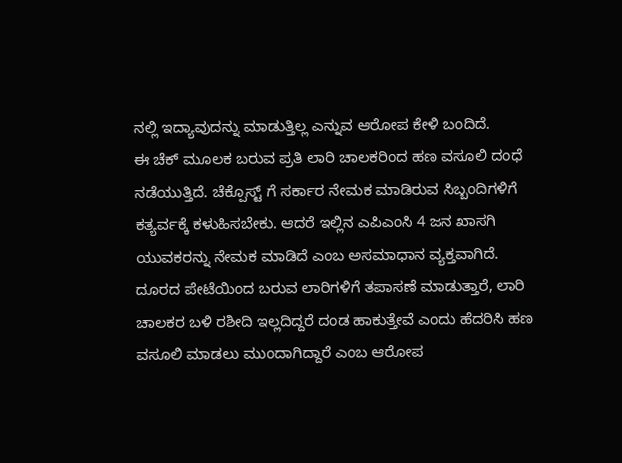ನಲ್ಲಿ ಇದ್ಯಾವುದನ್ನು ಮಾಡುತ್ತಿಲ್ಲ ಎನ್ನುವ ಆರೋಪ ಕೇಳಿ ಬಂದಿದೆ.
ಈ ಚೆಕ್ ಮೂಲಕ ಬರುವ ಪ್ರತಿ ಲಾರಿ ಚಾಲಕರಿಂದ ಹಣ ವಸೂಲಿ ದಂಧೆ ನಡೆಯುತ್ತಿದೆ. ಚೆಕ್ಪೊಸ್ಟ್ ಗೆ ಸರ್ಕಾರ ನೇಮಕ ಮಾಡಿರುವ ಸಿಬ್ಬಂದಿಗಳಿಗೆ ಕತ್ಯರ್ವಕ್ಕೆ ಕಳುಹಿಸಬೇಕು. ಆದರೆ ಇಲ್ಲಿನ ಎಪಿಎಂಸಿ 4 ಜನ ಖಾಸಗಿ ಯುವಕರನ್ನು ನೇಮಕ ಮಾಡಿದೆ ಎಂಬ ಅಸಮಾಧಾನ ವ್ಯಕ್ತವಾಗಿದೆ.
ದೂರದ ಪೇಟೆಯಿಂದ ಬರುವ ಲಾರಿಗಳಿಗೆ ತಪಾಸಣೆ ಮಾಡುತ್ತಾರೆ, ಲಾರಿ ಚಾಲಕರ ಬಳಿ ರಶೀದಿ ಇಲ್ಲದಿದ್ದರೆ ದಂಡ ಹಾಕುತ್ತೇವೆ ಎಂದು ಹೆದರಿಸಿ ಹಣ ವಸೂಲಿ ಮಾಡಲು ಮುಂದಾಗಿದ್ದಾರೆ ಎಂಬ ಆರೋಪ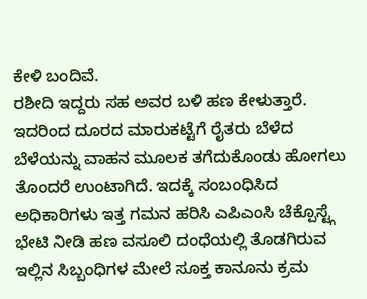ಕೇಳಿ ಬಂದಿವೆ.
ರಶೀದಿ ಇದ್ದರು ಸಹ ಅವರ ಬಳಿ ಹಣ ಕೇಳುತ್ತಾರೆ. ಇದರಿಂದ ದೂರದ ಮಾರುಕಟ್ಟೆಗೆ ರೈತರು ಬೆಳೆದ ಬೆಳೆಯನ್ನು ವಾಹನ ಮೂಲಕ ತಗೆದುಕೊಂಡು ಹೋಗಲು ತೊಂದರೆ ಉಂಟಾಗಿದೆ. ಇದಕ್ಕೆ ಸಂಬಂಧಿಸಿದ ಅಧಿಕಾರಿಗಳು ಇತ್ತ ಗಮನ ಹರಿಸಿ ಎಪಿಎಂಸಿ ಚೆಕ್ಪೊಸ್ಟ್ಗೆ ಭೇಟಿ ನೀಡಿ ಹಣ ವಸೂಲಿ ದಂಧೆಯಲ್ಲಿ ತೊಡಗಿರುವ ಇಲ್ಲಿನ ಸಿಬ್ಬಂಧಿಗಳ ಮೇಲೆ ಸೂಕ್ತ ಕಾನೂನು ಕ್ರಮ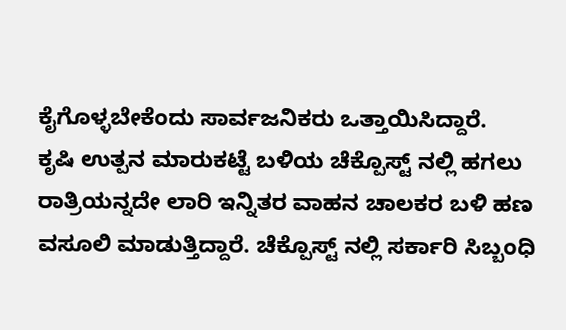ಕೈಗೊಳ್ಳಬೇಕೆಂದು ಸಾರ್ವಜನಿಕರು ಒತ್ತಾಯಿಸಿದ್ದಾರೆ.
ಕೃಷಿ ಉತ್ಪನ ಮಾರುಕಟ್ಟೆ ಬಳಿಯ ಚೆಕ್ಪೊಸ್ಟ್ ನಲ್ಲಿ ಹಗಲು ರಾತ್ರಿಯನ್ನದೇ ಲಾರಿ ಇನ್ನಿತರ ವಾಹನ ಚಾಲಕರ ಬಳಿ ಹಣ ವಸೂಲಿ ಮಾಡುತ್ತಿದ್ದಾರೆ. ಚೆಕ್ಪೊಸ್ಟ್ ನಲ್ಲಿ ಸರ್ಕಾರಿ ಸಿಬ್ಬಂಧಿ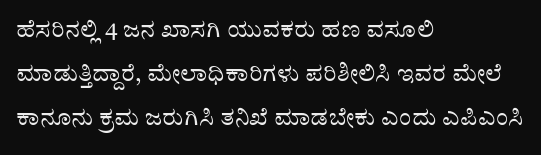ಹೆಸರಿನಲ್ಲಿ 4 ಜನ ಖಾಸಗಿ ಯುವಕರು ಹಣ ವಸೂಲಿ ಮಾಡುತ್ತಿದ್ದಾರೆ, ಮೇಲಾಧಿಕಾರಿಗಳು ಪರಿಶೀಲಿಸಿ ಇವರ ಮೇಲೆ ಕಾನೂನು ಕ್ರಮ ಜರುಗಿಸಿ ತನಿಖೆ ಮಾಡಬೇಕು ಎಂದು ಎಪಿಎಂಸಿ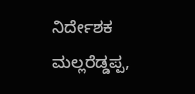ನಿರ್ದೇಶಕ ಮಲ್ಲರೆಡ್ಡಪ್ಪ,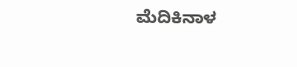ಮೆದಿಕಿನಾಳ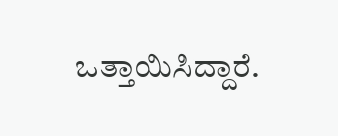ಒತ್ತಾಯಿಸಿದ್ದಾರೆ.